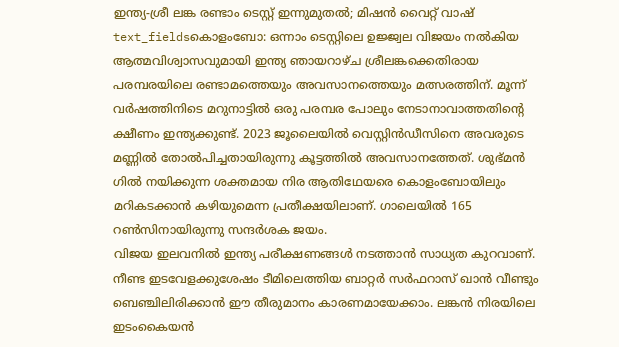ഇന്ത്യ-ശ്രീ ലങ്ക രണ്ടാം ടെസ്റ്റ് ഇന്നുമുതൽ; മിഷൻ വൈറ്റ് വാഷ്
text_fieldsകൊളംബോ: ഒന്നാം ടെസ്റ്റിലെ ഉജ്ജ്വല വിജയം നൽകിയ ആത്മവിശ്വാസവുമായി ഇന്ത്യ ഞായറാഴ്ച ശ്രീലങ്കക്കെതിരായ പരമ്പരയിലെ രണ്ടാമത്തെയും അവസാനത്തെയും മത്സരത്തിന്. മൂന്ന് വർഷത്തിനിടെ മറുനാട്ടിൽ ഒരു പരമ്പര പോലും നേടാനാവാത്തതിന്റെ ക്ഷീണം ഇന്ത്യക്കുണ്ട്. 2023 ജൂലൈയിൽ വെസ്റ്റിൻഡീസിനെ അവരുടെ മണ്ണിൽ തോൽപിച്ചതായിരുന്നു കൂട്ടത്തിൽ അവസാനത്തേത്. ശുഭ്മൻ ഗിൽ നയിക്കുന്ന ശക്തമായ നിര ആതിഥേയരെ കൊളംബോയിലും മറികടക്കാൻ കഴിയുമെന്ന പ്രതീക്ഷയിലാണ്. ഗാലെയിൽ 165 റൺസിനായിരുന്നു സന്ദർശക ജയം.
വിജയ ഇലവനിൽ ഇന്ത്യ പരീക്ഷണങ്ങൾ നടത്താൻ സാധ്യത കുറവാണ്. നീണ്ട ഇടവേളക്കുശേഷം ടീമിലെത്തിയ ബാറ്റർ സർഫറാസ് ഖാൻ വീണ്ടും ബെഞ്ചിലിരിക്കാൻ ഈ തീരുമാനം കാരണമായേക്കാം. ലങ്കൻ നിരയിലെ ഇടംകൈയൻ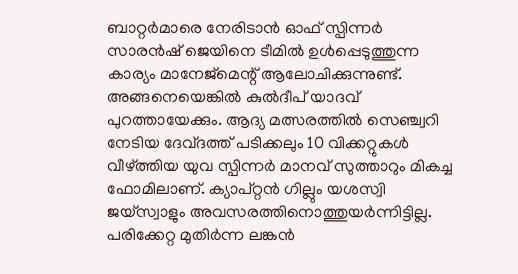ബാറ്റർമാരെ നേരിടാൻ ഓഫ് സ്പിന്നർ സാരൻഷ് ജെയിനെ ടീമിൽ ഉൾപ്പെടുത്തുന്ന കാര്യം മാനേജ്മെന്റ് ആലോചിക്കുന്നുണ്ട്. അങ്ങനെയെങ്കിൽ കുൽദീപ് യാദവ് പുറത്തായേക്കും. ആദ്യ മത്സരത്തിൽ സെഞ്ച്വറി നേടിയ ദേവ്ദത്ത് പടിക്കലും 10 വിക്കറ്റുകൾ വീഴ്ത്തിയ യുവ സ്പിന്നർ മാനവ് സുത്താറും മികച്ച ഫോമിലാണ്. ക്യാപ്റ്റൻ ഗില്ലും യശസ്വി ജയ്സ്വാളും അവസരത്തിനൊത്തുയർന്നിട്ടില്ല. പരിക്കേറ്റ മുതിർന്ന ലങ്കൻ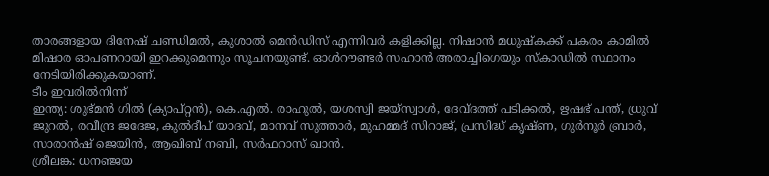താരങ്ങളായ ദിനേഷ് ചണ്ഡിമൽ, കുശാൽ മെൻഡിസ് എന്നിവർ കളിക്കില്ല. നിഷാൻ മധുഷ്കക്ക് പകരം കാമിൽ മിഷാര ഓപണറായി ഇറക്കുമെന്നും സൂചനയുണ്ട്. ഓൾറൗണ്ടർ സഹാൻ അരാച്ചിഗെയും സ്കാഡിൽ സ്ഥാനം നേടിയിരിക്കുകയാണ്.
ടീം ഇവരിൽനിന്ന്
ഇന്ത്യ: ശുഭ്മൻ ഗിൽ (ക്യാപ്റ്റൻ), കെ.എൽ. രാഹുൽ, യശസ്വി ജയ്സ്വാൾ, ദേവ്ദത്ത് പടിക്കൽ, ഋഷഭ് പന്ത്, ധ്രുവ് ജുറൽ, രവീന്ദ്ര ജദേജ, കുൽദീപ് യാദവ്, മാനവ് സുത്താർ, മുഹമ്മദ് സിറാജ്, പ്രസിദ്ധ് കൃഷ്ണ, ഗുർനൂർ ബ്രാർ, സാരാൻഷ് ജെയിൻ, ആഖിബ് നബി, സർഫറാസ് ഖാൻ.
ശ്രീലങ്ക: ധനഞ്ജയ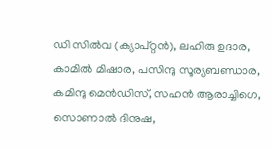ഡി സിൽവ (ക്യാപ്റ്റൻ), ലഹിരു ഉദാര, കാമിൽ മിഷാര, പസിന്ദു സൂര്യബണ്ഡാര, കമിന്ദു മെൻഡിസ്, സഹൻ ആരാച്ചിഗെ, സൊണാൽ ദിനുഷ,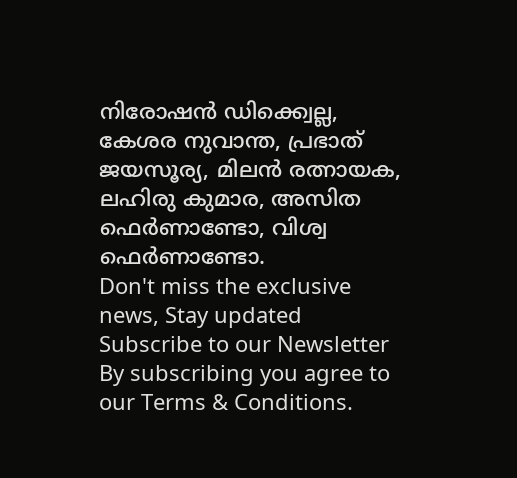നിരോഷൻ ഡിക്ക്വെല്ല, കേശര നുവാന്ത, പ്രഭാത് ജയസൂര്യ, മിലൻ രത്നായക, ലഹിരു കുമാര, അസിത ഫെർണാണ്ടോ, വിശ്വ ഫെർണാണ്ടോ.
Don't miss the exclusive news, Stay updated
Subscribe to our Newsletter
By subscribing you agree to our Terms & Conditions.